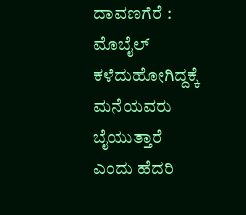ದಾವಣಗೆರೆ : ಮೊಬೈಲ್ ಕಳೆದುಹೋಗಿದ್ದಕ್ಕೆ ಮನೆಯವರು ಬೈಯುತ್ತಾರೆ ಎಂದು ಹೆದರಿ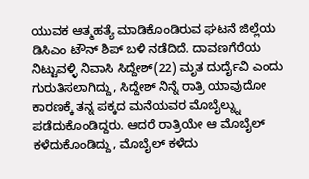ಯುವಕ ಆತ್ಮಹತ್ಯೆ ಮಾಡಿಕೊಂಡಿರುವ ಘಟನೆ ಜಿಲ್ಲೆಯ ಡಿಸಿಎಂ ಟೌನ್ ಶಿಪ್ ಬಳಿ ನಡೆದಿದೆ. ದಾವಣಗೆರೆಯ ನಿಟ್ಟುವಳ್ಳಿ ನಿವಾಸಿ ಸಿದ್ದೇಶ್(22) ಮೃತ ದುರ್ದೈವಿ ಎಂದು ಗುರುತಿಸಲಾಗಿದ್ದು, ಸಿದ್ದೇಶ್ ನಿನ್ನೆ ರಾತ್ರಿ ಯಾವುದೋ ಕಾರಣಕ್ಕೆ ತನ್ನ ಪಕ್ಕದ ಮನೆಯವರ ಮೊಬೈಲ್ನ್ನು ಪಡೆದುಕೊಂಡಿದ್ದರು. ಆದರೆ ರಾತ್ರಿಯೇ ಆ ಮೊಬೈಲ್ ಕಳೆದುಕೊಂಡಿದ್ದು, ಮೊಬೈಲ್ ಕಳೆದು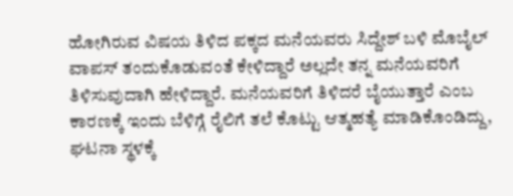ಹೋಗಿರುವ ವಿಷಯ ತಿಳಿದ ಪಕ್ಕದ ಮನೆಯವರು ಸಿದ್ದೇಶ್ ಬಳಿ ಮೊಬೈಲ್ ವಾಪಸ್ ತಂದುಕೊಡುವಂತೆ ಕೇಳಿದ್ದಾರೆ ಅಲ್ಲದೇ ತನ್ನ ಮನೆಯವರಿಗೆ ತಿಳಿಸುವುದಾಗಿ ಹೇಳಿದ್ದಾರೆ. ಮನೆಯವರಿಗೆ ತಿಳಿದರೆ ಬೈಯುತ್ತಾರೆ ಎಂಬ ಕಾರಣಕ್ಕೆ ಇಂದು ಬೆಳಿಗ್ಗೆ ರೈಲಿಗೆ ತಲೆ ಕೊಟ್ಟು ಆತ್ಮಹತ್ಯೆ ಮಾಡಿಕೊಂಡಿದ್ದು, ಘಟನಾ ಸ್ಥಳಕ್ಕೆ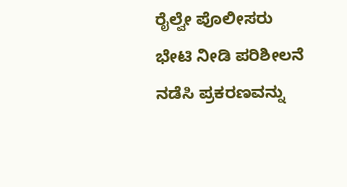ರೈಲ್ವೇ ಪೊಲೀಸರು ಭೇಟಿ ನೀಡಿ ಪರಿಶೀಲನೆ ನಡೆಸಿ ಪ್ರಕರಣವನ್ನು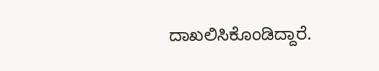ದಾಖಲಿಸಿಕೊಂಡಿದ್ದಾರೆ.